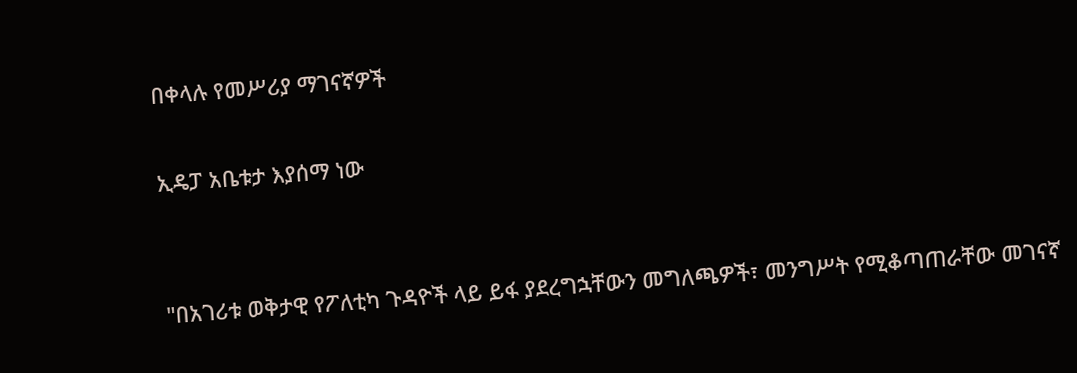በቀላሉ የመሥሪያ ማገናኛዎች

ኢዴፓ አቤቱታ እያሰማ ነው


"በአገሪቱ ወቅታዊ የፖለቲካ ጉዳዮች ላይ ይፋ ያደረግኋቸውን መግለጫዎች፣ መንግሥት የሚቆጣጠራቸው መገናኛ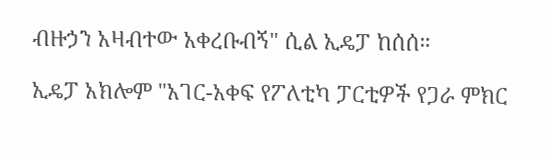ብዙኃን አዛብተው አቀረቡብኝ" ሲል ኢዴፓ ከሰሰ።

ኢዴፓ አክሎም "አገር-አቀፍ የፖለቲካ ፓርቲዎች የጋራ ምክር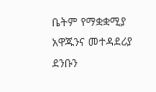ቤትም የማቋቋሚያ አዋጁንና መተዳደሪያ ደንቡን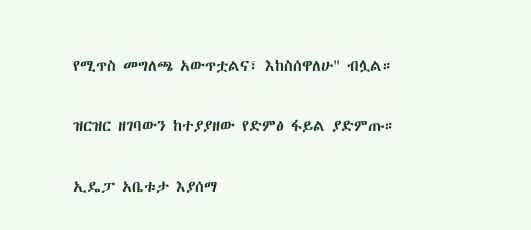የሚጥስ መግለጫ አውጥቷልና፣ እከስሰዋለሁ" ብሏል።

ዝርዝር ዘገባውን ከተያያዘው የድምፅ ፋይል ያድምጡ።

ኢዴፓ አቤቱታ እያሰማ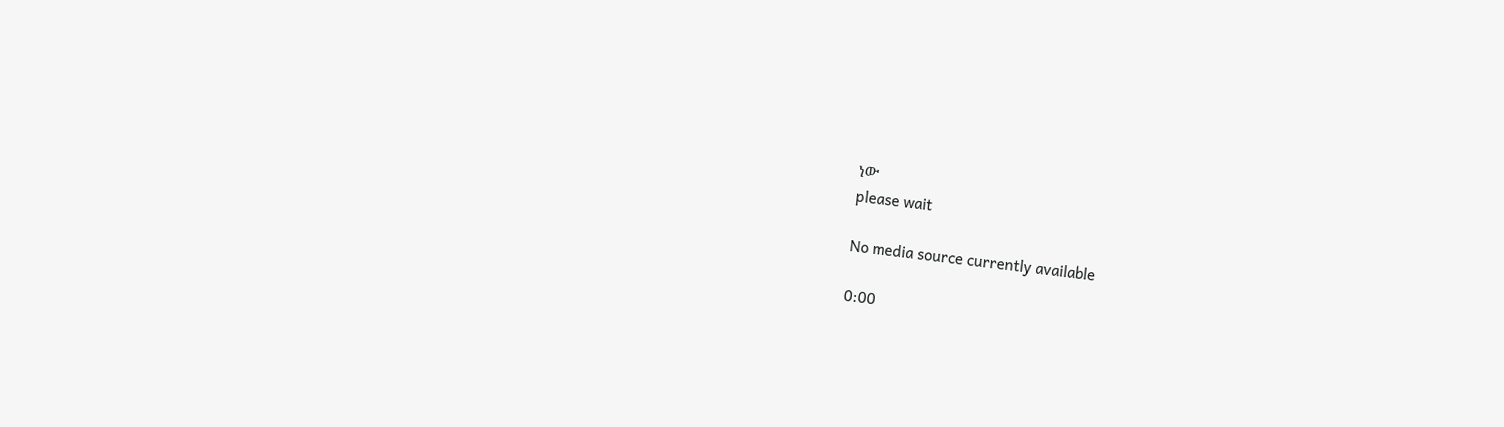ነው
please wait

No media source currently available

0:00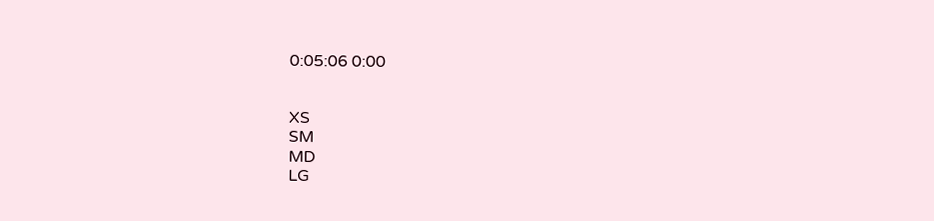0:05:06 0:00


XS
SM
MD
LG